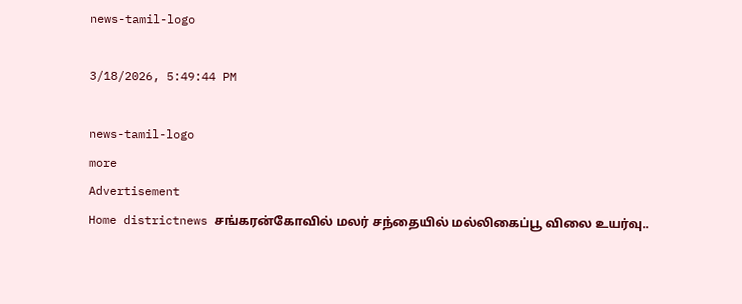news-tamil-logo

3/18/2026, 5:49:44 PM

news-tamil-logo
more
Advertisement
Home districtnews சங்கரன்கோவில் மலர் சந்தையில் மல்லிகைப்பூ விலை உயர்வு..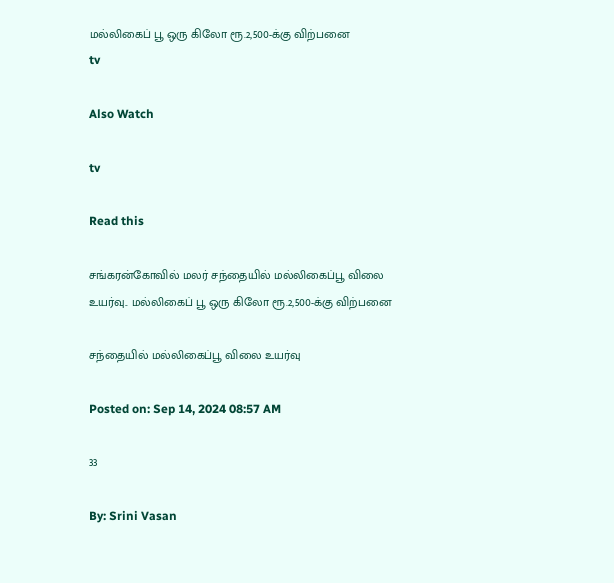மல்லிகைப் பூ ஒரு கிலோ ரூ.2,500-க்கு விற்பனை
tv

Also Watch

tv

Read this

சங்கரன்கோவில் மலர் சந்தையில் மல்லிகைப்பூ விலை உயர்வு.. மல்லிகைப் பூ ஒரு கிலோ ரூ.2,500-க்கு விற்பனை

சந்தையில் மல்லிகைப்பூ விலை உயர்வு

Posted on: Sep 14, 2024 08:57 AM

33

By: Srini Vasan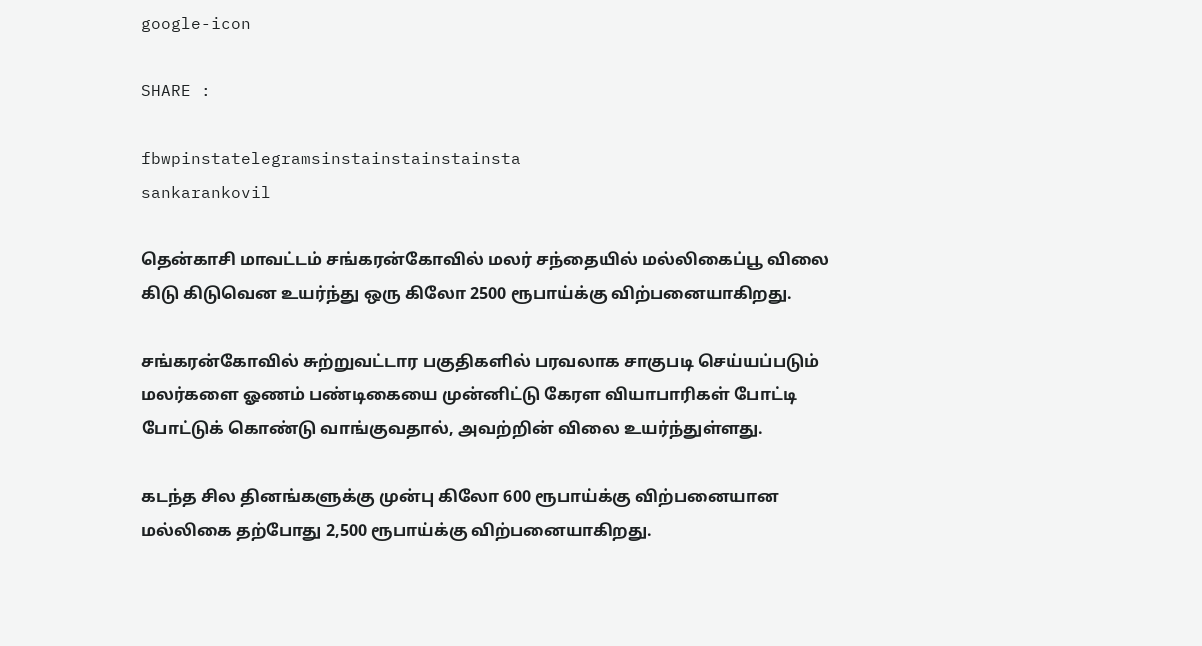google-icon

SHARE :

fbwpinstatelegramsinstainstainstainsta
sankarankovil

தென்காசி மாவட்டம் சங்கரன்கோவில் மலர் சந்தையில் மல்லிகைப்பூ விலை கிடு கிடுவென உயர்ந்து ஒரு கிலோ 2500 ரூபாய்க்கு விற்பனையாகிறது.

சங்கரன்கோவில் சுற்றுவட்டார பகுதிகளில் பரவலாக சாகுபடி செய்யப்படும் மலர்களை ஓணம் பண்டிகையை முன்னிட்டு கேரள வியாபாரிகள் போட்டி போட்டுக் கொண்டு வாங்குவதால், அவற்றின் விலை உயர்ந்துள்ளது.

கடந்த சில தினங்களுக்கு முன்பு கிலோ 600 ரூபாய்க்கு விற்பனையான மல்லிகை தற்போது 2,500 ரூபாய்க்கு விற்பனையாகிறது.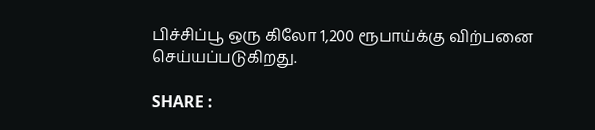பிச்சிப்பூ ஒரு கிலோ 1,200 ரூபாய்க்கு விற்பனை செய்யப்படுகிறது.

SHARE :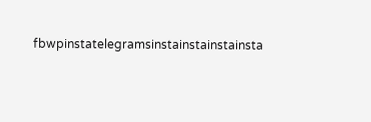fbwpinstatelegramsinstainstainstainsta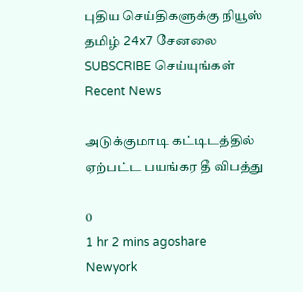புதிய செய்திகளுக்கு நியூஸ் தமிழ் 24x7 சேனலை SUBSCRIBE செய்யுங்கள்
Recent News

அடுக்குமாடி கட்டிடத்தில் ஏற்பட்ட பயங்கர தீ விபத்து

0
1 hr 2 mins agoshare
Newyork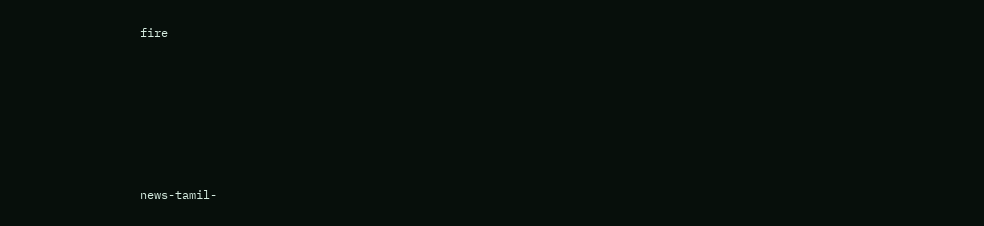fire








news-tamil-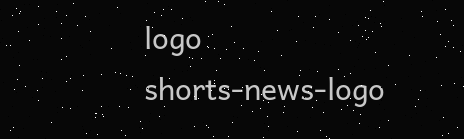logo
shorts-news-logo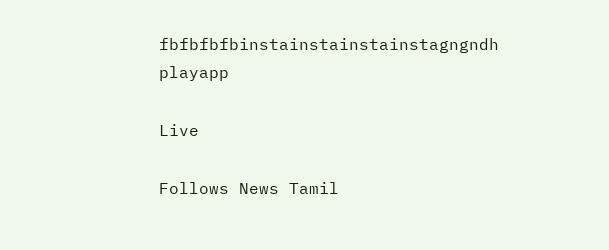fbfbfbfbinstainstainstainstagngndh
playapp

Live

Follows News Tamil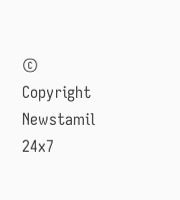© Copyright Newstamil 24x7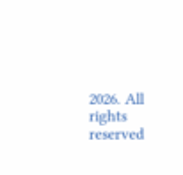2026. All rights reserved